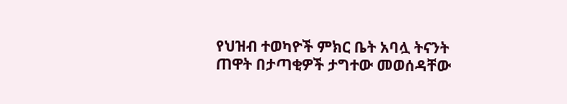የህዝብ ተወካዮች ምክር ቤት አባሏ ትናንት ጠዋት በታጣቂዎች ታግተው መወሰዳቸው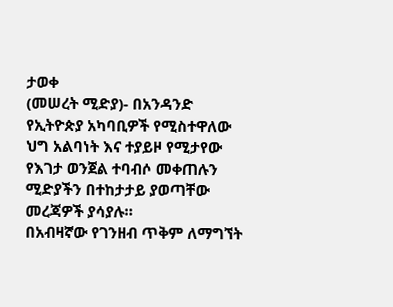ታወቀ
(መሠረት ሚድያ)- በአንዳንድ የኢትዮጵያ አካባቢዎች የሚስተዋለው ህግ አልባነት እና ተያይዞ የሚታየው የእገታ ወንጀል ተባብሶ መቀጠሉን ሚድያችን በተከታታይ ያወጣቸው መረጃዎች ያሳያሉ።
በአብዛኛው የገንዘብ ጥቅም ለማግኘት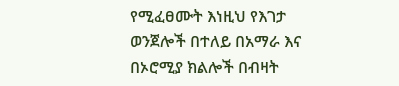የሚፈፀሙት እነዚህ የእገታ ወንጀሎች በተለይ በአማራ እና በኦሮሚያ ክልሎች በብዛት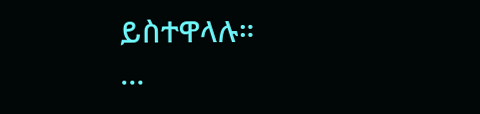ይስተዋላሉ።
…